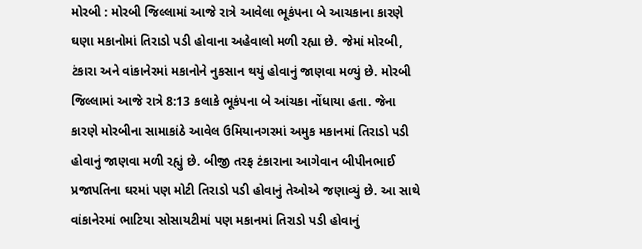મોરબી : મોરબી જિલ્લામાં આજે રાત્રે આવેલા ભૂકંપના બે આચકાના કારણે ઘણા મકાનોમાં તિરાડો પડી હોવાના અહેવાલો મળી રહ્યા છે. જેમાં મોરબી, ટંકારા અને વાંકાનેરમાં મકાનોને નુકસાન થયું હોવાનું જાણવા મળ્યું છે. મોરબી જિલ્લામાં આજે રાત્રે 8:13 કલાકે ભૂકંપના બે આંચકા નોંધાયા હતા. જેના કારણે મોરબીના સામાકાંઠે આવેલ ઉમિયાનગરમાં અમુક મકાનમાં તિરાડો પડી હોવાનું જાણવા મળી રહ્યું છે. બીજી તરફ ટંકારાના આગેવાન બીપીનભાઈ પ્રજાપતિના ઘરમાં પણ મોટી તિરાડો પડી હોવાનું તેઓએ જણાવ્યું છે. આ સાથે વાંકાનેરમાં ભાટિયા સોસાયટીમાં પણ મકાનમાં તિરાડો પડી હોવાનું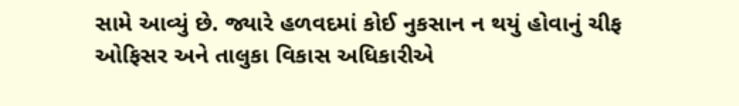સામે આવ્યું છે. જ્યારે હળવદમાં કોઈ નુકસાન ન થયું હોવાનું ચીફ ઓફિસર અને તાલુકા વિકાસ અધિકારીએ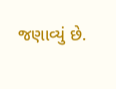જણાવ્યું છે.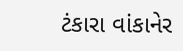ટંકારા વાંકાનેર